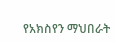የአክስየን ማህበራት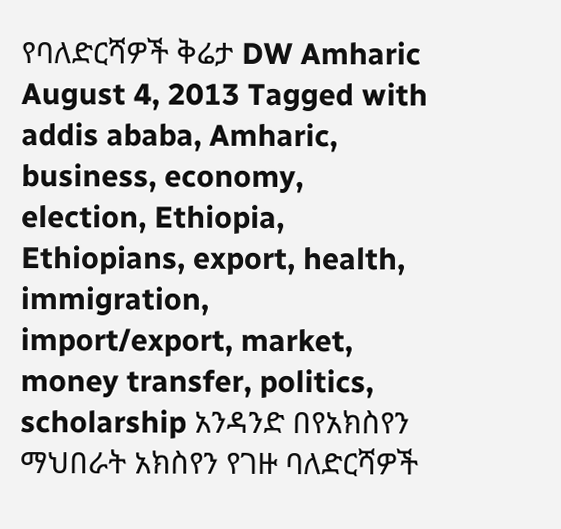የባለድርሻዎች ቅሬታ DW Amharic August 4, 2013 Tagged with addis ababa, Amharic, business, economy, election, Ethiopia, Ethiopians, export, health, immigration, import/export, market, money transfer, politics, scholarship አንዳንድ በየአክስየን ማህበራት አክስየን የገዙ ባለድርሻዎች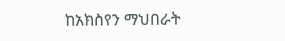ከአክስየን ማህበራት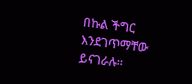በኩል ችግር እንደገጥማቸው ይናገራሉ።